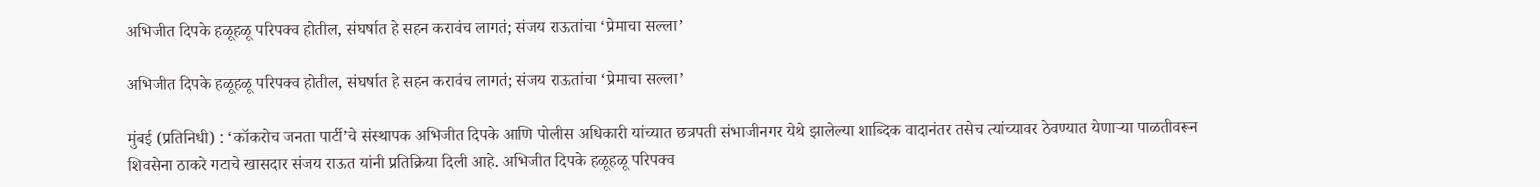अभिजीत दिपके हळूहळू परिपक्व होतील, संघर्षात हे सहन करावंच लागतं; संजय राऊतांचा ‘प्रेमाचा सल्ला’

अभिजीत दिपके हळूहळू परिपक्व होतील, संघर्षात हे सहन करावंच लागतं; संजय राऊतांचा ‘प्रेमाचा सल्ला’

मुंबई (प्रतिनिधी) : ‘कॉकरोच जनता पार्टी’चे संस्थापक अभिजीत दिपके आणि पोलीस अधिकारी यांच्यात छत्रपती संभाजीनगर येथे झालेल्या शाब्दिक वादानंतर तसेच त्यांच्यावर ठेवण्यात येणाऱ्या पाळतीवरून शिवसेना ठाकरे गटाचे खासदार संजय राऊत यांनी प्रतिक्रिया दिली आहे. अभिजीत दिपके हळूहळू परिपक्व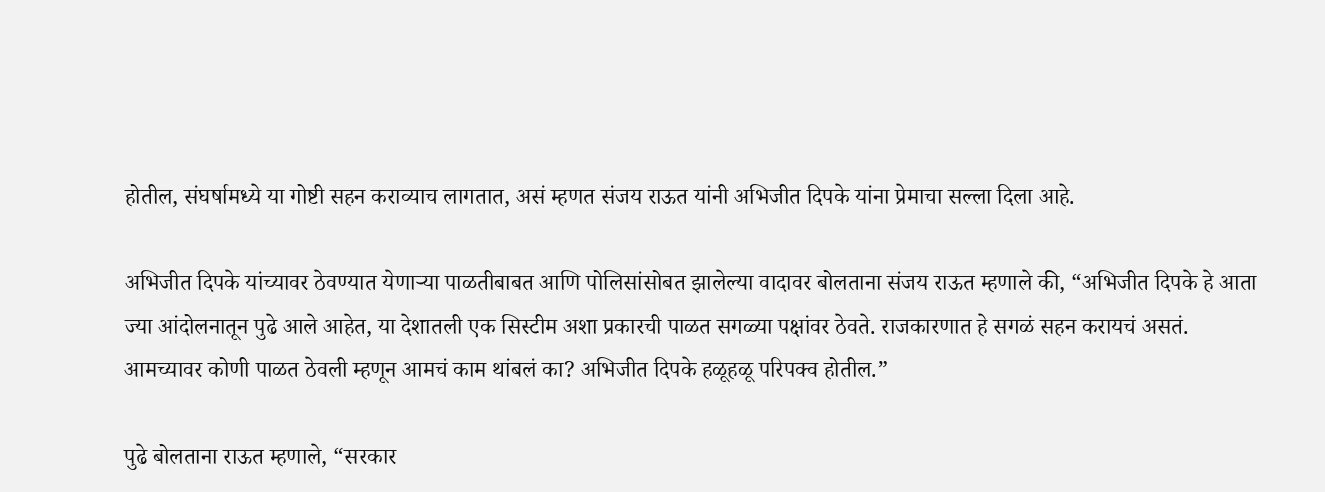होतील, संघर्षामध्ये या गोष्टी सहन कराव्याच लागतात, असं म्हणत संजय राऊत यांनी अभिजीत दिपके यांना प्रेमाचा सल्ला दिला आहे.

अभिजीत दिपके यांच्यावर ठेवण्यात येणाऱ्या पाळतीबाबत आणि पोलिसांसोबत झालेल्या वादावर बोलताना संजय राऊत म्हणाले की, “अभिजीत दिपके हे आता ज्या आंदोलनातून पुढे आले आहेत, या देशातली एक सिस्टीम अशा प्रकारची पाळत सगळ्या पक्षांवर ठेवते. राजकारणात हे सगळं सहन करायचं असतं. आमच्यावर कोणी पाळत ठेवली म्हणून आमचं काम थांबलं का? अभिजीत दिपके हळूहळू परिपक्व होतील.”

पुढे बोलताना राऊत म्हणाले, “सरकार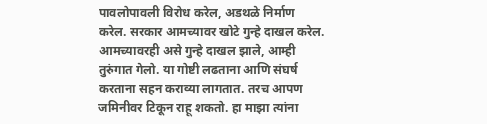पावलोपावली विरोध करेल, अडथळे निर्माण करेल. सरकार आमच्यावर खोटे गुन्हे दाखल करेल. आमच्यावरही असे गुन्हे दाखल झाले, आम्ही तुरुंगात गेलो. या गोष्टी लढताना आणि संघर्ष करताना सहन कराव्या लागतात. तरच आपण जमिनीवर टिकून राहू शकतो. हा माझा त्यांना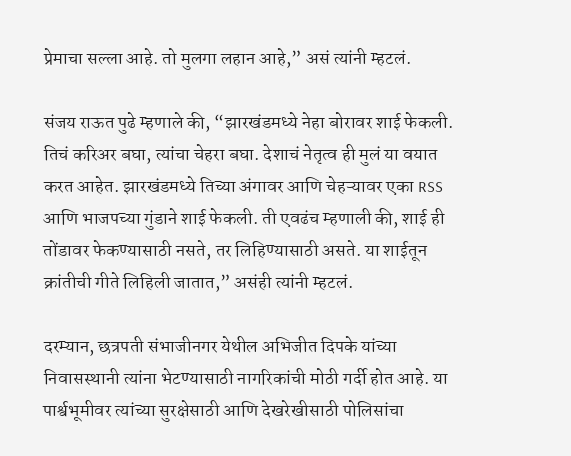प्रेमाचा सल्ला आहे. तो मुलगा लहान आहे,” असं त्यांनी म्हटलं.

संजय राऊत पुढे म्हणाले की, “झारखंडमध्ये नेहा बोरावर शाई फेकली. तिचं करिअर बघा, त्यांचा चेहरा बघा. देशाचं नेतृत्व ही मुलं या वयात करत आहेत. झारखंडमध्ये तिच्या अंगावर आणि चेहऱ्यावर एका RSS आणि भाजपच्या गुंडाने शाई फेकली. ती एवढंच म्हणाली की, शाई ही तोंडावर फेकण्यासाठी नसते, तर लिहिण्यासाठी असते. या शाईतून क्रांतीची गीते लिहिली जातात,” असंही त्यांनी म्हटलं.

दरम्यान, छत्रपती संभाजीनगर येथील अभिजीत दिपके यांच्या निवासस्थानी त्यांना भेटण्यासाठी नागरिकांची मोठी गर्दी होत आहे. या पार्श्वभूमीवर त्यांच्या सुरक्षेसाठी आणि देखरेखीसाठी पोलिसांचा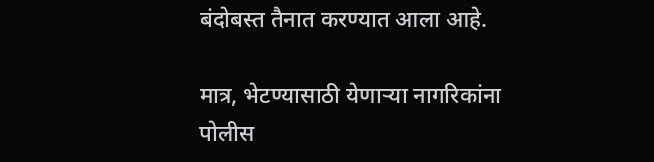बंदोबस्त तैनात करण्यात आला आहे.

मात्र, भेटण्यासाठी येणाऱ्या नागरिकांना पोलीस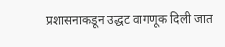प्रशासनाकडून उद्धट वागणूक दिली जात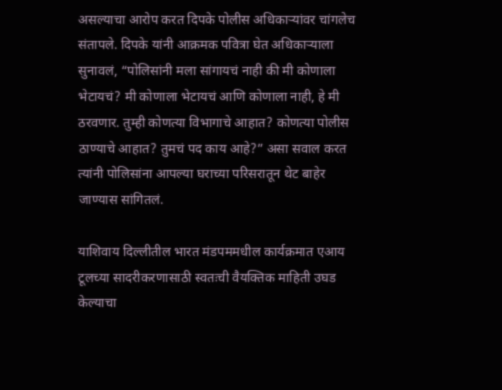असल्याचा आरोप करत दिपके पोलीस अधिकाऱ्यांवर चांगलेच संतापले. दिपके यांनी आक्रमक पवित्रा घेत अधिकाऱ्याला सुनावलं, “पोलिसांनी मला सांगायचं नाही की मी कोणाला भेटायचं? मी कोणाला भेटायचं आणि कोणाला नाही, हे मी ठरवणार. तुम्ही कोणत्या विभागाचे आहात? कोणत्या पोलीस ठाण्याचे आहात? तुमचं पद काय आहे?” असा सवाल करत त्यांनी पोलिसांना आपल्या घराच्या परिसरातून थेट बाहेर जाण्यास सांगितलं.

याशिवाय दिल्लीतील भारत मंडपममधील कार्यक्रमात एआय टूलच्या सादरीकरणासाठी स्वतःची वैयक्तिक माहिती उघड केल्याचा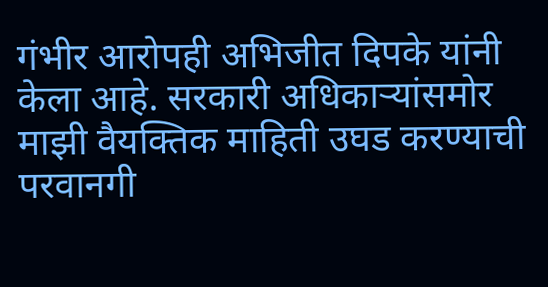गंभीर आरोपही अभिजीत दिपके यांनी केला आहे. सरकारी अधिकाऱ्यांसमोर माझी वैयक्तिक माहिती उघड करण्याची परवानगी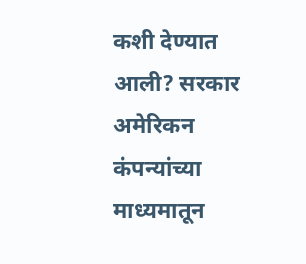कशी देण्यात आली? सरकार अमेरिकन कंपन्यांच्या माध्यमातून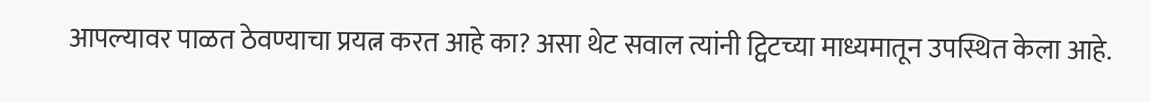आपल्यावर पाळत ठेवण्याचा प्रयत्न करत आहे का? असा थेट सवाल त्यांनी ट्विटच्या माध्यमातून उपस्थित केला आहे.